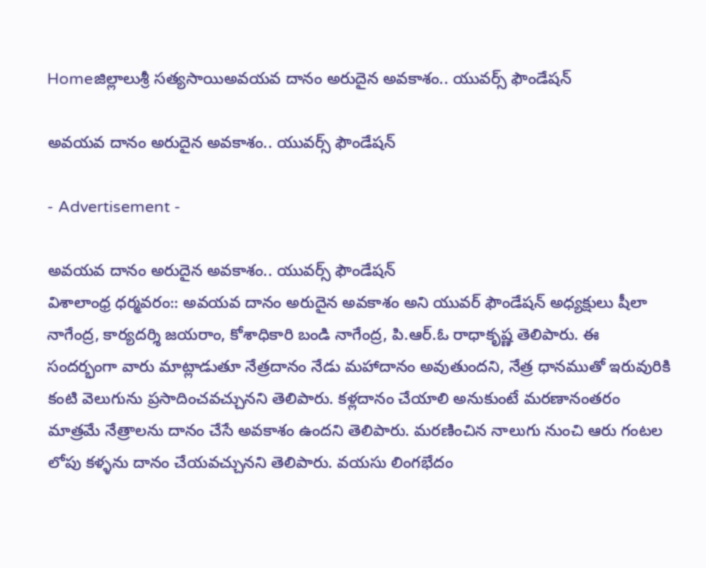Homeజిల్లాలుశ్రీ సత్యసాయిఅవయవ దానం అరుదైన అవకాశం.. యువర్స్ ఫౌండేషన్

అవయవ దానం అరుదైన అవకాశం.. యువర్స్ ఫౌండేషన్

- Advertisement -

అవయవ దానం అరుదైన అవకాశం.. యువర్స్ ఫౌండేషన్
విశాలాంధ్ర ధర్మవరం:: అవయవ దానం అరుదైన అవకాశం అని యువర్ ఫౌండేషన్ అధ్యక్షులు షీలా నాగేంద్ర, కార్యదర్శి జయరాం, కోశాధికారి బండి నాగేంద్ర, పి.ఆర్.ఓ రాధాకృష్ణ తెలిపారు. ఈ సందర్భంగా వారు మాట్లాడుతూ నేత్రదానం నేడు మహాదానం అవుతుందని, నేత్ర ధానముతో ఇరువురికి కంటి వెలుగును ప్రసాదించవచ్చునని తెలిపారు. కళ్లదానం చేయాలి అనుకుంటే మరణానంతరం మాత్రమే నేత్రాలను దానం చేసే అవకాశం ఉందని తెలిపారు. మరణించిన నాలుగు నుంచి ఆరు గంటల లోపు కళ్ళను దానం చేయవచ్చునని తెలిపారు. వయసు లింగభేదం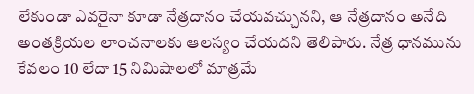లేకుండా ఎవరైనా కూడా నేత్రదానం చేయవచ్చునని, ఆ నేత్రదానం అనేది అంతక్రియల లాంచనాలకు ఆలస్యం చేయదని తెలిపారు. నేత్ర ధానమును కేవలం 10 లేదా 15 నిమిషాలలో మాత్రమే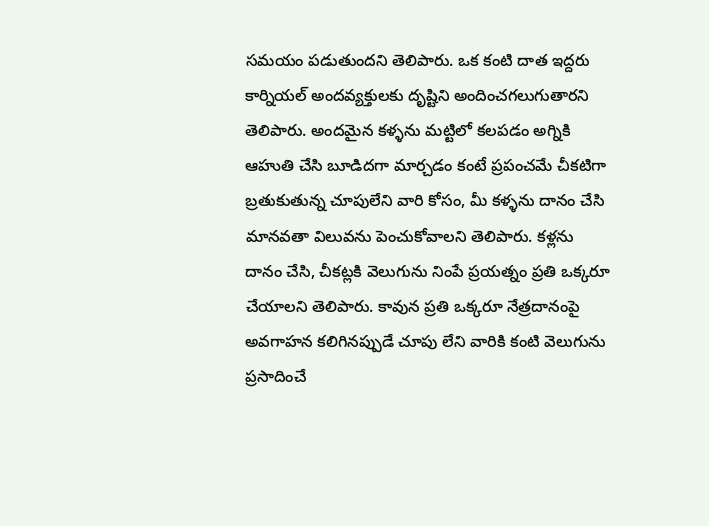సమయం పడుతుందని తెలిపారు. ఒక కంటి దాత ఇద్దరు కార్నియల్ అందవ్యక్తులకు దృష్టిని అందించగలుగుతారని తెలిపారు. అందమైన కళ్ళను మట్టిలో కలపడం అగ్నికి ఆహుతి చేసి బూడిదగా మార్చడం కంటే ప్రపంచమే చీకటిగా బ్రతుకుతున్న చూపులేని వారి కోసం, మీ కళ్ళను దానం చేసి మానవతా విలువను పెంచుకోవాలని తెలిపారు. కళ్లను దానం చేసి, చీకట్లకి వెలుగును నింపే ప్రయత్నం ప్రతి ఒక్కరూ చేయాలని తెలిపారు. కావున ప్రతి ఒక్కరూ నేత్రదానంపై అవగాహన కలిగినప్పుడే చూపు లేని వారికి కంటి వెలుగును ప్రసాదించే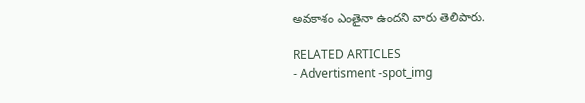అవకాశం ఎంతైనా ఉందని వారు తెలిపారు.

RELATED ARTICLES
- Advertisment -spot_img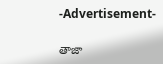-Advertisement-

తాజా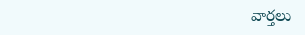వార్తలు